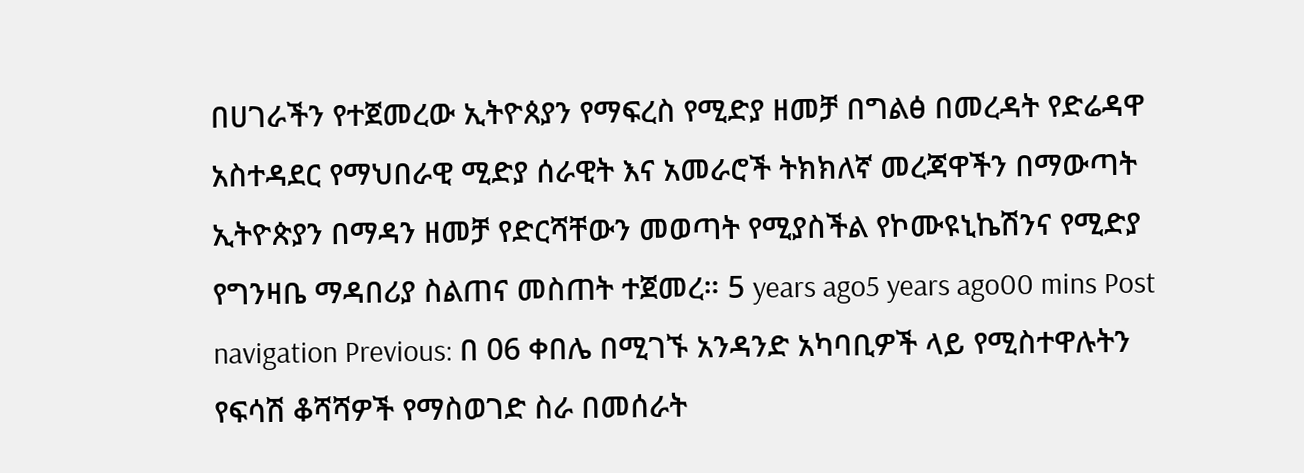በሀገራችን የተጀመረው ኢትዮጰያን የማፍረስ የሚድያ ዘመቻ በግልፅ በመረዳት የድሬዳዋ አስተዳደር የማህበራዊ ሚድያ ሰራዊት እና አመራሮች ትክክለኛ መረጃዋችን በማውጣት ኢትዮጵያን በማዳን ዘመቻ የድርሻቸውን መወጣት የሚያስችል የኮሙዩኒኬሽንና የሚድያ የግንዛቤ ማዳበሪያ ስልጠና መስጠት ተጀመረ። 5 years ago5 years ago00 mins Post navigation Previous: በ 06 ቀበሌ በሚገኙ አንዳንድ አካባቢዎች ላይ የሚስተዋሉትን የፍሳሽ ቆሻሻዎች የማስወገድ ስራ በመሰራት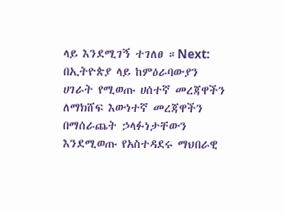ላይ እንደሚገኝ ተገለፀ ።Next: በኢትዮጵያ ላይ ከምዕራባውያን ሀገራት የሚወጡ ሀሰተኛ መረጃዋችን ለማክሸፍ እውነተኛ መረጃዋችን በማሰራጨት ኃላፉነታቸውን እንደሚወጡ የአስተዳደሩ ማህበራዊ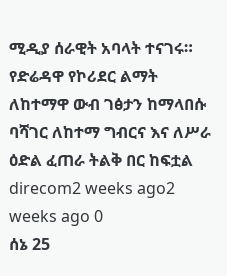ሚዲያ ሰራዊት አባላት ተናገሩ።
የድሬዳዋ የኮሪደር ልማት ለከተማዋ ውብ ገፅታን ከማላበሱ ባሻገር ለከተማ ግብርና እና ለሥራ ዕድል ፈጠራ ትልቅ በር ከፍቷል direcom2 weeks ago2 weeks ago 0
ሰኔ 25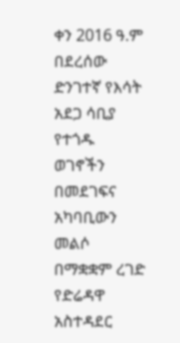ቀን 2016 ዓ.ም በደረሰው ድንገተኛ የእሳት አደጋ ሳቢያ የተጎዱ ወገኖችን በመደገፍና አካባቢውን መልሶ በማቋቋም ረገድ የድሬዳዋ አስተዳደር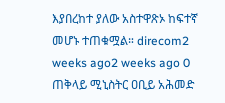እያበረከተ ያለው አስተዋጽኦ ከፍተኛ መሆኑ ተጠቁሟል። direcom2 weeks ago2 weeks ago 0
ጠቅላይ ሚኒስትር ዐቢይ አሕመድ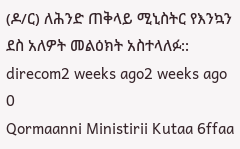(ዶ/ር) ለሕንድ ጠቅላይ ሚኒስትር የእንኳን ደስ አለዎት መልዕክት አስተላለፉ:: direcom2 weeks ago2 weeks ago 0
Qormaanni Ministirii Kutaa 6ffaa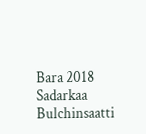Bara 2018 Sadarkaa Bulchinsaatti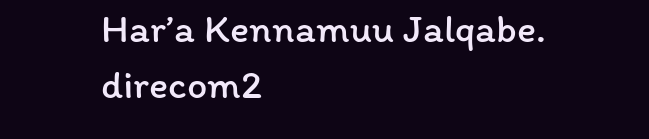Har’a Kennamuu Jalqabe. direcom2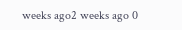weeks ago2 weeks ago 0